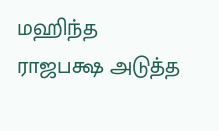மஹிந்த ராஜபக்ஷ அடுத்த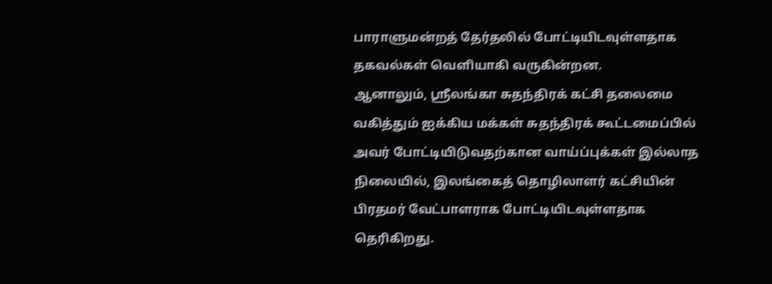பாராளுமன்றத் தேர்தலில் போட்டியிடவுள்ளதாக தகவல்கள் வெளியாகி வருகின்றன.
ஆனாலும், ஸ்ரீலங்கா சுதந்திரக் கட்சி தலைமை வகித்தும் ஐக்கிய மக்கள் சுதந்திரக் கூட்டமைப்பில் அவர் போட்டியிடுவதற்கான வாய்ப்புக்கள் இல்லாத நிலையில், இலங்கைத் தொழிலாளர் கட்சியின் பிரதமர் வேட்பாளராக போட்டியிடவுள்ளதாக தெரிகிறது.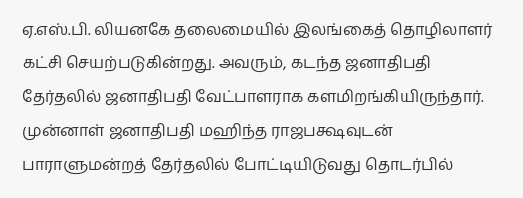ஏ.எஸ்.பி. லியனகே தலைமையில் இலங்கைத் தொழிலாளர் கட்சி செயற்படுகின்றது. அவரும், கடந்த ஜனாதிபதி தேர்தலில் ஜனாதிபதி வேட்பாளராக களமிறங்கியிருந்தார்.
முன்னாள் ஜனாதிபதி மஹிந்த ராஜபக்ஷவுடன் பாராளுமன்றத் தேர்தலில் போட்டியிடுவது தொடர்பில்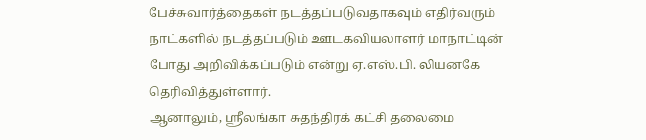பேச்சுவார்த்தைகள் நடத்தப்படுவதாகவும் எதிர்வரும் நாட்களில் நடத்தப்படும் ஊடகவியலாளர் மாநாட்டின் போது அறிவிக்கப்படும் என்று ஏ.எஸ்.பி. லியனகே தெரிவித்துள்ளார்.
ஆனாலும், ஸ்ரீலங்கா சுதந்திரக் கட்சி தலைமை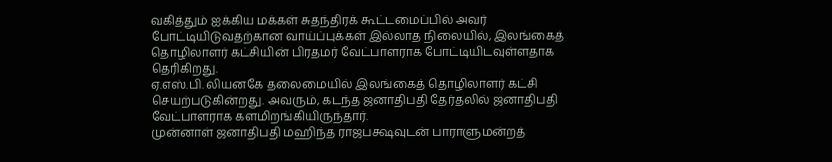வகித்தும் ஐக்கிய மக்கள் சுதந்திரக் கூட்டமைப்பில் அவர் போட்டியிடுவதற்கான வாய்ப்புக்கள் இல்லாத நிலையில், இலங்கைத் தொழிலாளர் கட்சியின் பிரதமர் வேட்பாளராக போட்டியிடவுள்ளதாக தெரிகிறது.
ஏ.எஸ்.பி. லியனகே தலைமையில் இலங்கைத் தொழிலாளர் கட்சி செயற்படுகின்றது. அவரும், கடந்த ஜனாதிபதி தேர்தலில் ஜனாதிபதி வேட்பாளராக களமிறங்கியிருந்தார்.
முன்னாள் ஜனாதிபதி மஹிந்த ராஜபக்ஷவுடன் பாராளுமன்றத்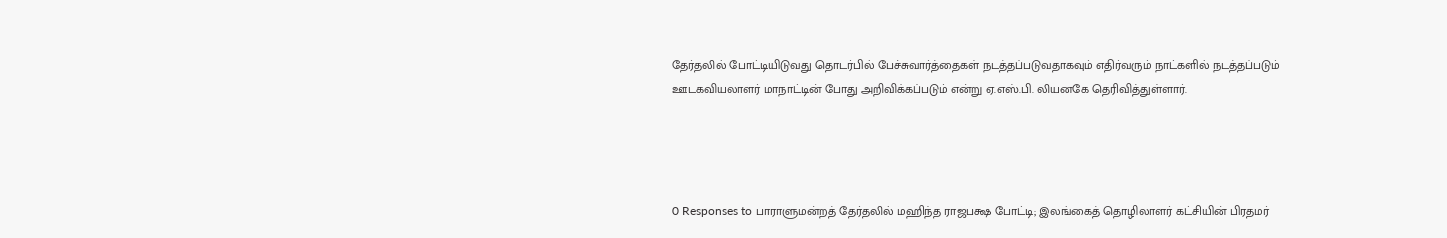தேர்தலில் போட்டியிடுவது தொடர்பில் பேச்சுவார்த்தைகள் நடத்தப்படுவதாகவும் எதிர்வரும் நாட்களில் நடத்தப்படும் ஊடகவியலாளர் மாநாட்டின் போது அறிவிக்கப்படும் என்று ஏ.எஸ்.பி. லியனகே தெரிவித்துள்ளார்.




0 Responses to பாராளுமன்றத் தேர்தலில் மஹிந்த ராஜபக்ஷ போட்டி; இலங்கைத் தொழிலாளர் கட்சியின் பிரதமர்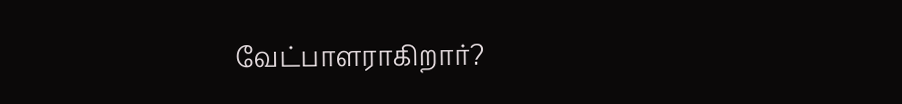வேட்பாளராகிறார்?